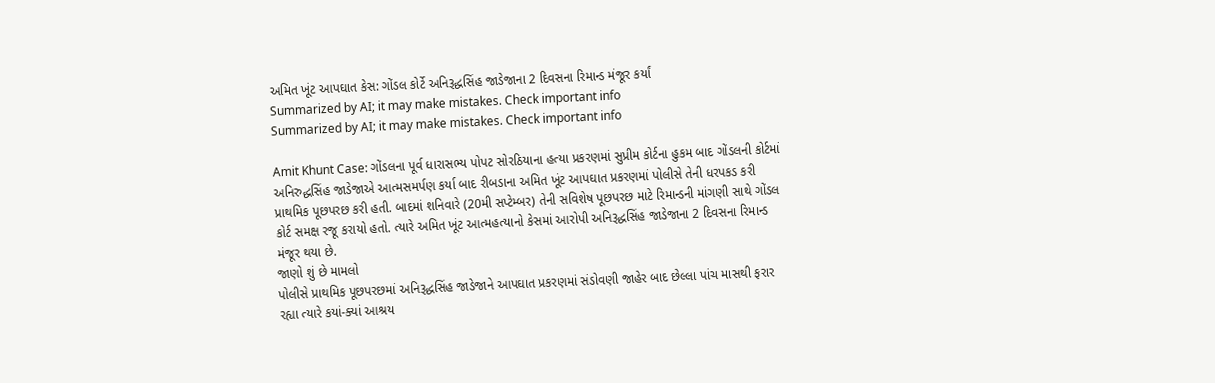અમિત ખૂંટ આપઘાત કેસ: ગોંડલ કોર્ટે અનિરૂદ્ધસિંહ જાડેજાના 2 દિવસના રિમાન્ડ મંજૂર કર્યાં
Summarized by AI; it may make mistakes. Check important info
Summarized by AI; it may make mistakes. Check important info

Amit Khunt Case: ગોંડલના પૂર્વ ધારાસભ્ય પોપટ સોરઠિયાના હત્યા પ્રકરણમાં સુપ્રીમ કોર્ટના હુકમ બાદ ગોંડલની કોર્ટમાં અનિરુદ્ધસિંહ જાડેજાએ આત્મસમર્પણ કર્યા બાદ રીબડાના અમિત ખૂંટ આપઘાત પ્રકરણમાં પોલીસે તેની ધરપકડ કરી પ્રાથમિક પૂછપરછ કરી હતી. બાદમાં શનિવારે (20મી સપ્ટેમ્બર) તેની સવિશેષ પૂછપરછ માટે રિમાન્ડની માંગણી સાથે ગોંડલ કોર્ટ સમક્ષ રજૂ કરાયો હતો. ત્યારે અમિત ખૂંટ આત્મહત્યાનો કેસમાં આરોપી અનિરૂદ્ધસિંહ જાડેજાના 2 દિવસના રિમાન્ડ મંજૂર થયા છે.
જાણો શું છે મામલો
પોલીસે પ્રાથમિક પૂછપરછમાં અનિરૂદ્ધસિંહ જાડેજાને આપઘાત પ્રકરણમાં સંડોવણી જાહેર બાદ છેલ્લા પાંચ માસથી ફરાર રહ્યા ત્યારે કયાં-ક્યાં આશ્રય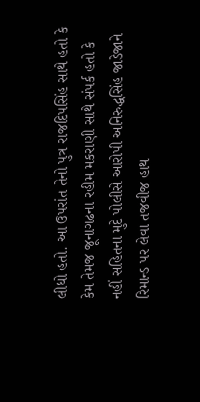લીધો હતો. આ ઉપરાંત તેનો પુત્ર રાજદિપસિંહ સાથે હતો કે કેમ તેમજ જૂનાગઢના રહીમ મકરાણી સાથે સંપર્ક હતો કે નહીં સહિતના મુદે પોલીસે આરોપી અનિરુદ્ધસિંહ જાડેજાને રિમાન્ડ પર લેવા તજવીજ હાથ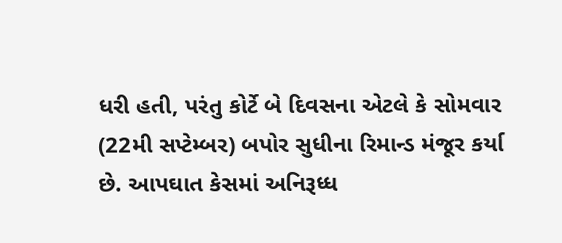ધરી હતી, પરંતુ કોર્ટે બે દિવસના એટલે કે સોમવાર (22મી સપ્ટેમ્બર) બપોર સુધીના રિમાન્ડ મંજૂર કર્યા છે. આપઘાત કેસમાં અનિરૂધ્ધ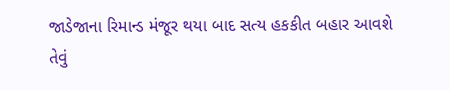જાડેજાના રિમાન્ડ મંજૂર થયા બાદ સત્ય હકકીત બહાર આવશે તેવું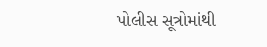પોલીસ સૂત્રોમાંથી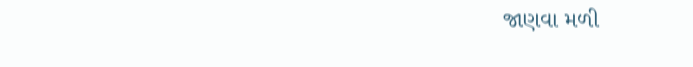જાણવા મળી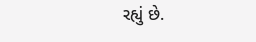રહ્યું છે.